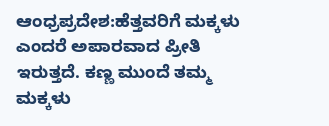ಆಂಧ್ರಪ್ರದೇಶ:ಹೆತ್ತವರಿಗೆ ಮಕ್ಕಳು ಎಂದರೆ ಅಪಾರವಾದ ಪ್ರೀತಿ ಇರುತ್ತದೆ. ಕಣ್ಣ ಮುಂದೆ ತಮ್ಮ ಮಕ್ಕಳು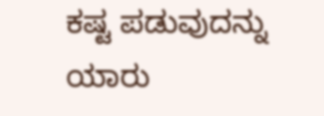ಕಷ್ಟ ಪಡುವುದನ್ನು ಯಾರು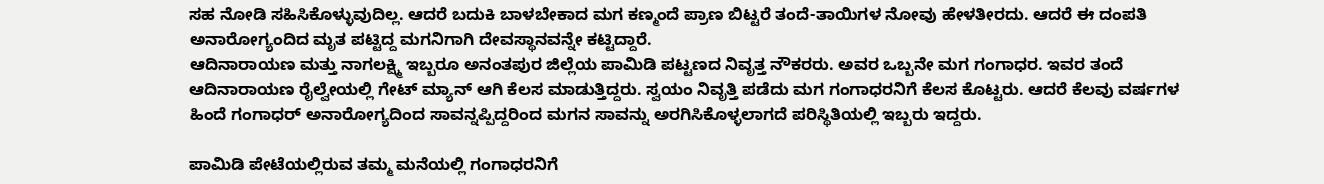ಸಹ ನೋಡಿ ಸಹಿಸಿಕೊಳ್ಳುವುದಿಲ್ಲ. ಆದರೆ ಬದುಕಿ ಬಾಳಬೇಕಾದ ಮಗ ಕಣ್ಮಂದೆ ಪ್ರಾಣ ಬಿಟ್ಟರೆ ತಂದೆ-ತಾಯಿಗಳ ನೋವು ಹೇಳತೀರದು. ಆದರೆ ಈ ದಂಪತಿ ಅನಾರೋಗ್ಯಂದಿದ ಮೃತ ಪಟ್ಟಿದ್ದ ಮಗನಿಗಾಗಿ ದೇವಸ್ಥಾನವನ್ನೇ ಕಟ್ಟಿದ್ದಾರೆ.
ಆದಿನಾರಾಯಣ ಮತ್ತು ನಾಗಲಕ್ಷ್ಮಿ ಇಬ್ಬರೂ ಅನಂತಪುರ ಜಿಲ್ಲೆಯ ಪಾಮಿಡಿ ಪಟ್ಟಣದ ನಿವೃತ್ತ ನೌಕರರು. ಅವರ ಒಬ್ಬನೇ ಮಗ ಗಂಗಾಧರ. ಇವರ ತಂದೆ ಆದಿನಾರಾಯಣ ರೈಲ್ವೇಯಲ್ಲಿ ಗೇಟ್ ಮ್ಯಾನ್ ಆಗಿ ಕೆಲಸ ಮಾಡುತ್ತಿದ್ದರು. ಸ್ವಯಂ ನಿವೃತ್ತಿ ಪಡೆದು ಮಗ ಗಂಗಾಧರನಿಗೆ ಕೆಲಸ ಕೊಟ್ಟರು. ಆದರೆ ಕೆಲವು ವರ್ಷಗಳ ಹಿಂದೆ ಗಂಗಾಧರ್ ಅನಾರೋಗ್ಯದಿಂದ ಸಾವನ್ನಪ್ಪಿದ್ದರಿಂದ ಮಗನ ಸಾವನ್ನು ಅರಗಿಸಿಕೊಳ್ಳಲಾಗದೆ ಪರಿಸ್ಥಿತಿಯಲ್ಲಿ ಇಬ್ಬರು ಇದ್ದರು.

ಪಾಮಿಡಿ ಪೇಟೆಯಲ್ಲಿರುವ ತಮ್ಮ ಮನೆಯಲ್ಲಿ ಗಂಗಾಧರನಿಗೆ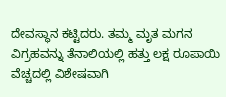ದೇವಸ್ಥಾನ ಕಟ್ಟಿದರು. ತಮ್ಮ ಮೃತ ಮಗನ ವಿಗ್ರಹವನ್ನು ತೆನಾಲಿಯಲ್ಲಿ ಹತ್ತು ಲಕ್ಷ ರೂಪಾಯಿ ವೆಚ್ಚದಲ್ಲಿ ವಿಶೇಷವಾಗಿ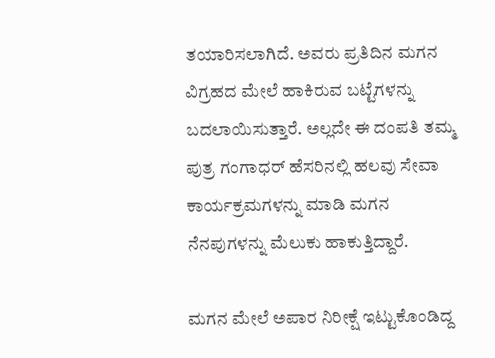ತಯಾರಿಸಲಾಗಿದೆ. ಅವರು ಪ್ರತಿದಿನ ಮಗನ ವಿಗ್ರಹದ ಮೇಲೆ ಹಾಕಿರುವ ಬಟ್ಟೆಗಳನ್ನು  ಬದಲಾಯಿಸುತ್ತಾರೆ. ಅಲ್ಲದೇ ಈ ದಂಪತಿ ತಮ್ಮ ಪುತ್ರ ಗಂಗಾಧರ್ ಹೆಸರಿನಲ್ಲಿ ಹಲವು ಸೇವಾ ಕಾರ್ಯಕ್ರಮಗಳನ್ನು ಮಾಡಿ ಮಗನ ನೆನಪುಗಳನ್ನು ಮೆಲುಕು ಹಾಕುತ್ತಿದ್ದಾರೆ.

ಮಗನ ಮೇಲೆ ಅಪಾರ ನಿರೀಕ್ಷೆ ಇಟ್ಟುಕೊಂಡಿದ್ದ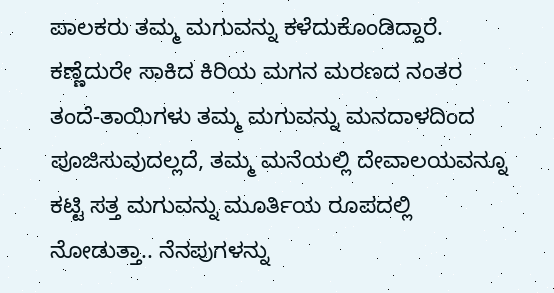ಪಾಲಕರು ತಮ್ಮ ಮಗುವನ್ನು ಕಳೆದುಕೊಂಡಿದ್ದಾರೆ. ಕಣ್ಣೆದುರೇ ಸಾಕಿದ ಕಿರಿಯ ಮಗನ ಮರಣದ ನಂತರ ತಂದೆ-ತಾಯಿಗಳು ತಮ್ಮ ಮಗುವನ್ನು ಮನದಾಳದಿಂದ ಪೂಜಿಸುವುದಲ್ಲದೆ, ತಮ್ಮ ಮನೆಯಲ್ಲಿ ದೇವಾಲಯವನ್ನೂ ಕಟ್ಟಿ ಸತ್ತ ಮಗುವನ್ನು ಮೂರ್ತಿಯ ರೂಪದಲ್ಲಿ ನೋಡುತ್ತಾ.. ನೆನಪುಗಳನ್ನು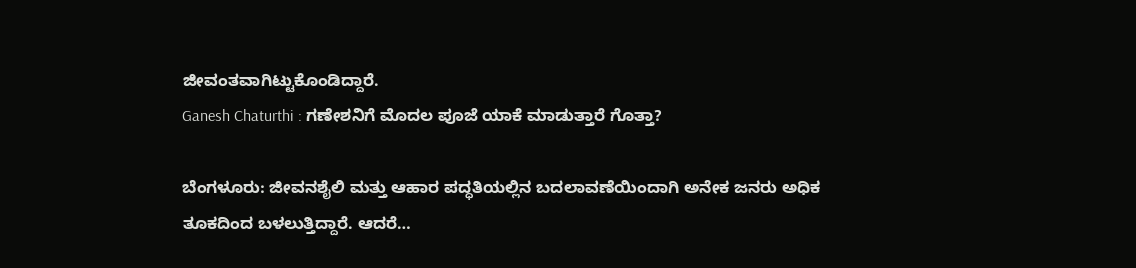ಜೀವಂತವಾಗಿಟ್ಟುಕೊಂಡಿದ್ದಾರೆ.
Ganesh Chaturthi : ಗಣೇಶನಿಗೆ ಮೊದಲ ಪೂಜೆ ಯಾಕೆ ಮಾಡುತ್ತಾರೆ ಗೊತ್ತಾ?

ಬೆಂಗಳೂರು: ಜೀವನಶೈಲಿ ಮತ್ತು ಆಹಾರ ಪದ್ಧತಿಯಲ್ಲಿನ ಬದಲಾವಣೆಯಿಂದಾಗಿ ಅನೇಕ ಜನರು ಅಧಿಕ ತೂಕದಿಂದ ಬಳಲುತ್ತಿದ್ದಾರೆ. ಆದರೆ…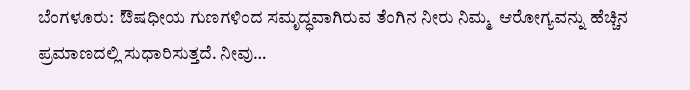ಬೆಂಗಳೂರು:  ಔಷಧೀಯ ಗುಣಗಳಿಂದ ಸಮೃದ್ಧವಾಗಿರುವ ತೆಂಗಿನ ನೀರು ನಿಮ್ಮ  ಆರೋಗ್ಯವನ್ನು ಹೆಚ್ಚಿನ ಪ್ರಮಾಣದಲ್ಲಿ ಸುಧಾರಿಸುತ್ತದೆ. ನೀವು…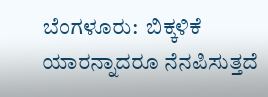ಬೆಂಗಳೂರು:  ಬಿಕ್ಕಳಿಕೆ ಯಾರನ್ನಾದರೂ ನೆನಪಿಸುತ್ತದೆ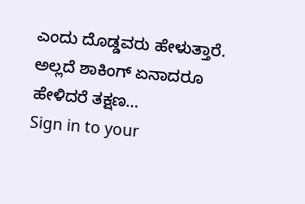ಎಂದು ದೊಡ್ಡವರು ಹೇಳುತ್ತಾರೆ. ಅಲ್ಲದೆ ಶಾಕಿಂಗ್ ಏನಾದರೂ ಹೇಳಿದರೆ ತಕ್ಷಣ…
Sign in to your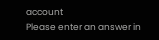account
Please enter an answer in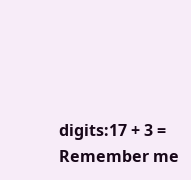digits:17 + 3 =
Remember me